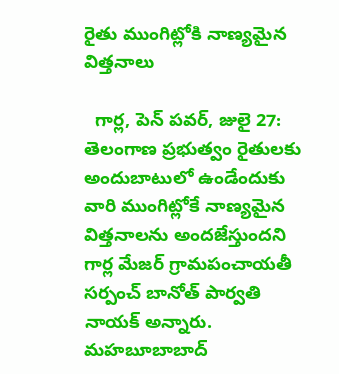రైతు ముంగిట్లోకి నాణ్యమైన విత్తనాలు

  గార్ల, పెన్ పవర్, జులై 27: తెలంగాణ ప్రభుత్వం రైతులకు అందుబాటులో ఉండేందుకు వారి ముంగిట్లోకే నాణ్యమైన విత్తనాలను అందజేస్తుందని గార్ల మేజర్ గ్రామపంచాయతీ సర్పంచ్ బానోత్ పార్వతి నాయక్ అన్నారు. మహబూబాబాద్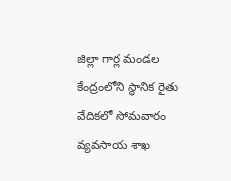జిల్లా గార్ల మండల కేంద్రంలోని స్థానిక రైతు వేదికలో సోమవారం వ్యవసాయ శాఖ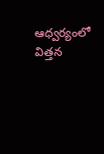ఆధ్వర్యంలో విత్తన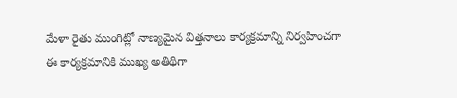మేళా రైతు ముంగిట్లో నాణ్యమైన విత్తనాలు కార్యక్రమాన్ని నిర్వహించగా ఈ కార్యక్రమానికి ముఖ్య అతిథిగా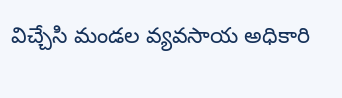విచ్చేసి మండల వ్యవసాయ అధికారి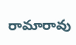రామారావు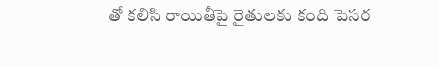తో కలిసి రాయితీపై రైతులకు కంది పెసర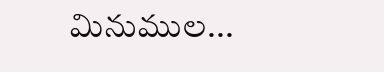మినుముల...